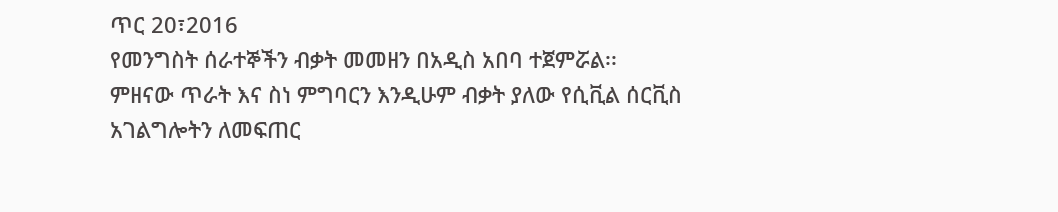ጥር 20፣2016
የመንግስት ሰራተኞችን ብቃት መመዘን በአዲስ አበባ ተጀምሯል፡፡
ምዘናው ጥራት እና ስነ ምግባርን እንዲሁም ብቃት ያለው የሲቪል ሰርቪስ አገልግሎትን ለመፍጠር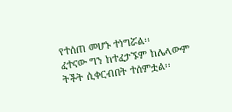የተሰጠ መሆኑ ተነግሯል፡፡
ፈተናው ግን ከተፈታኙም ከሌላውም ትችት ሲቀርብበት ተሰምቷል፡፡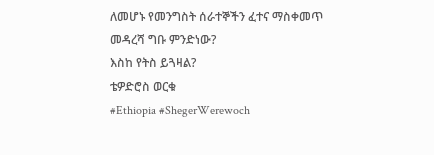ለመሆኑ የመንግስት ሰራተኞችን ፈተና ማስቀመጥ መዳረሻ ግቡ ምንድነው?
እስከ የትስ ይጓዛል?
ቴዎድሮስ ወርቁ
#Ethiopia #ShegerWerewoch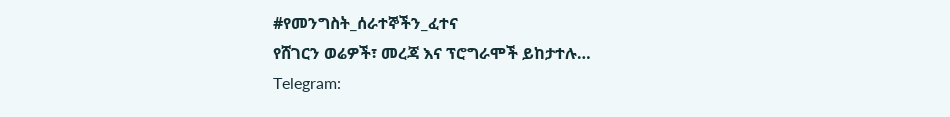#የመንግስት_ሰራተኞችን_ፈተና
የሸገርን ወሬዎች፣ መረጃ እና ፕሮግራሞች ይከታተሉ…
Telegram: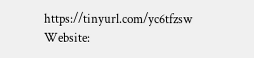https://tinyurl.com/yc6tfzsw
Website: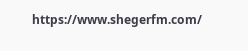https://www.shegerfm.com/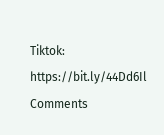Tiktok: https://bit.ly/44Dd6Il
Comments